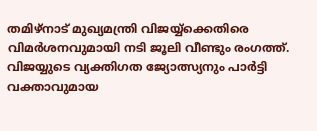തമിഴ്നാട് മുഖ്യമന്ത്രി വിജയ്യ്ക്കെതിരെ വിമർശനവുമായി നടി ജൂലി വീണ്ടും രംഗത്ത്. വിജയ്യുടെ വ്യക്തിഗത ജ്യോത്സ്യനും പാർട്ടി വക്താവുമായ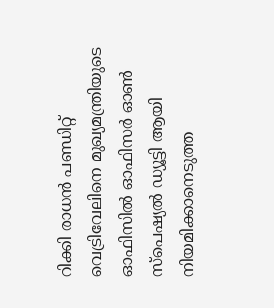റിക്കി രാധൻ പണ്ഡിറ്റ് വെട്രിവേലിനെ മുഖ്യമന്ത്രിയുടെ ഓഫിസിൽ ഓഫിസർ ഓൺ സ്പെഷ്യൽ ഡ്യൂട്ടി ആയി നിയമിക്കാനെടുത്ത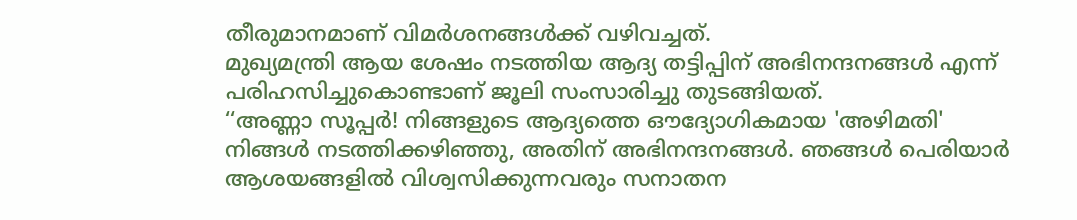തീരുമാനമാണ് വിമർശനങ്ങൾക്ക് വഴിവച്ചത്.
മുഖ്യമന്ത്രി ആയ ശേഷം നടത്തിയ ആദ്യ തട്ടിപ്പിന് അഭിനന്ദനങ്ങൾ എന്ന് പരിഹസിച്ചുകൊണ്ടാണ് ജൂലി സംസാരിച്ചു തുടങ്ങിയത്.
‘‘അണ്ണാ സൂപ്പർ! നിങ്ങളുടെ ആദ്യത്തെ ഔദ്യോഗികമായ 'അഴിമതി' നിങ്ങൾ നടത്തിക്കഴിഞ്ഞു, അതിന് അഭിനന്ദനങ്ങൾ. ഞങ്ങൾ പെരിയാർ ആശയങ്ങളിൽ വിശ്വസിക്കുന്നവരും സനാതന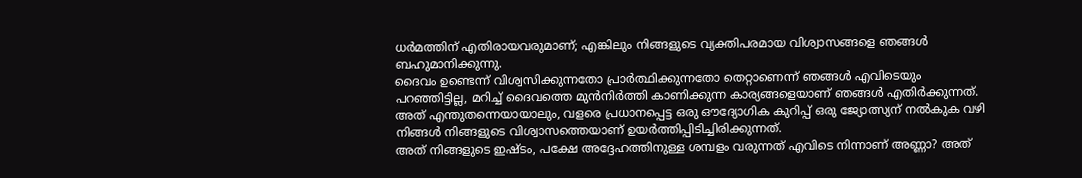ധർമത്തിന് എതിരായവരുമാണ്; എങ്കിലും നിങ്ങളുടെ വ്യക്തിപരമായ വിശ്വാസങ്ങളെ ഞങ്ങൾ ബഹുമാനിക്കുന്നു.
ദൈവം ഉണ്ടെന്ന് വിശ്വസിക്കുന്നതോ പ്രാർത്ഥിക്കുന്നതോ തെറ്റാണെന്ന് ഞങ്ങൾ എവിടെയും പറഞ്ഞിട്ടില്ല, മറിച്ച് ദൈവത്തെ മുൻനിർത്തി കാണിക്കുന്ന കാര്യങ്ങളെയാണ് ഞങ്ങൾ എതിർക്കുന്നത്.
അത് എന്തുതന്നെയായാലും, വളരെ പ്രധാനപ്പെട്ട ഒരു ഔദ്യോഗിക കുറിപ്പ് ഒരു ജ്യോത്സ്യന് നൽകുക വഴി നിങ്ങൾ നിങ്ങളുടെ വിശ്വാസത്തെയാണ് ഉയർത്തിപ്പിടിച്ചിരിക്കുന്നത്.
അത് നിങ്ങളുടെ ഇഷ്ടം, പക്ഷേ അദ്ദേഹത്തിനുള്ള ശമ്പളം വരുന്നത് എവിടെ നിന്നാണ് അണ്ണാ? അത്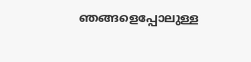ഞങ്ങളെപ്പോലുള്ള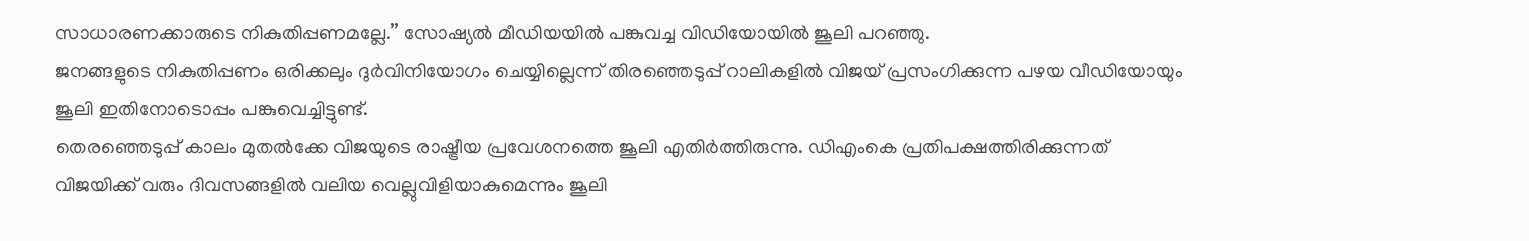സാധാരണക്കാരുടെ നികുതിപ്പണമല്ലേ.’’ സോഷ്യൽ മീഡിയയിൽ പങ്കുവച്ച വിഡിയോയിൽ ജൂലി പറഞ്ഞു.
ജനങ്ങളുടെ നികുതിപ്പണം ഒരിക്കലും ദുർവിനിയോഗം ചെയ്യില്ലെന്ന് തിരഞ്ഞെടുപ്പ് റാലികളിൽ വിജയ് പ്രസംഗിക്കുന്ന പഴയ വീഡിയോയും ജൂലി ഇതിനോടൊപ്പം പങ്കുവെച്ചിട്ടുണ്ട്.
തെരഞ്ഞെടുപ്പ് കാലം മുതൽക്കേ വിജയുടെ രാഷ്ട്രീയ പ്രവേശനത്തെ ജൂലി എതിർത്തിരുന്നു. ഡിഎംകെ പ്രതിപക്ഷത്തിരിക്കുന്നത് വിജയിക്ക് വരും ദിവസങ്ങളിൽ വലിയ വെല്ലുവിളിയാകുമെന്നും ജൂലി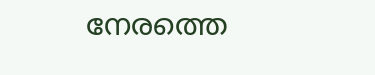നേരത്തെ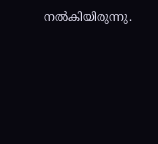നൽകിയിരുന്നു.